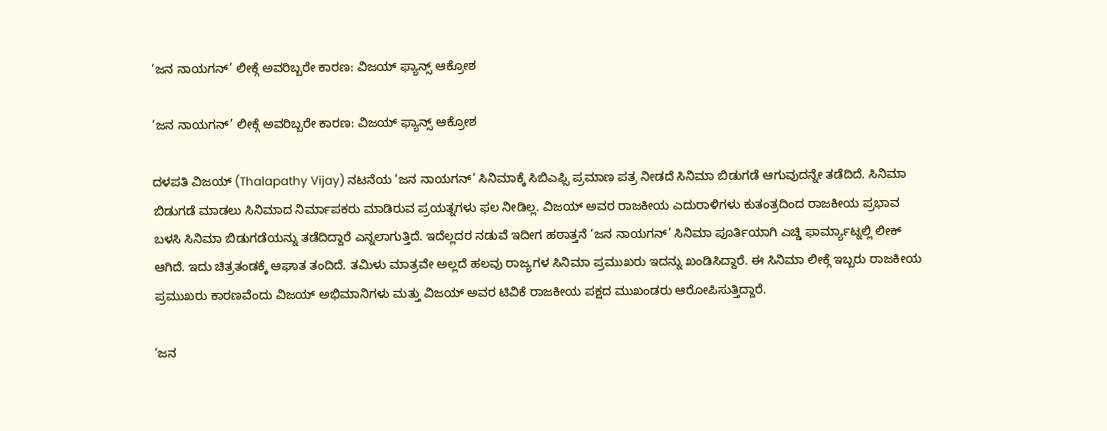‘ಜನ ನಾಯಗನ್’ ಲೀಕ್ಗೆ ಅವರಿಬ್ಬರೇ ಕಾರಣ: ವಿಜಯ್ ಫ್ಯಾನ್ಸ್ ಆಕ್ರೋಶ

‘ಜನ ನಾಯಗನ್’ ಲೀಕ್ಗೆ ಅವರಿಬ್ಬರೇ ಕಾರಣ: ವಿಜಯ್ ಫ್ಯಾನ್ಸ್ ಆಕ್ರೋಶ

ದಳಪತಿ ವಿಜಯ್ (Thalapathy Vijay) ನಟನೆಯ ‘ಜನ ನಾಯಗನ್’ ಸಿನಿಮಾಕ್ಕೆ ಸಿಬಿಎಫ್ಸಿ ಪ್ರಮಾಣ ಪತ್ರ ನೀಡದೆ ಸಿನಿಮಾ ಬಿಡುಗಡೆ ಆಗುವುದನ್ನೇ ತಡೆದಿದೆ. ಸಿನಿಮಾ ಬಿಡುಗಡೆ ಮಾಡಲು ಸಿನಿಮಾದ ನಿರ್ಮಾಪಕರು ಮಾಡಿರುವ ಪ್ರಯತ್ನಗಳು ಫಲ ನೀಡಿಲ್ಲ. ವಿಜಯ್ ಅವರ ರಾಜಕೀಯ ಎದುರಾಳಿಗಳು ಕುತಂತ್ರದಿಂದ ರಾಜಕೀಯ ಪ್ರಭಾವ ಬಳಸಿ ಸಿನಿಮಾ ಬಿಡುಗಡೆಯನ್ನು ತಡೆದಿದ್ದಾರೆ ಎನ್ನಲಾಗುತ್ತಿದೆ. ಇದೆಲ್ಲದರ ನಡುವೆ ಇದೀಗ ಹಠಾತ್ತನೆ ‘ಜನ ನಾಯಗನ್’ ಸಿನಿಮಾ ಪೂರ್ತಿಯಾಗಿ ಎಚ್ಡಿ ಫಾರ್ಮ್ಯಾಟ್ನಲ್ಲಿ ಲೀಕ್ ಆಗಿದೆ. ಇದು ಚಿತ್ರತಂಡಕ್ಕೆ ಆಘಾತ ತಂದಿದೆ. ತಮಿಳು ಮಾತ್ರವೇ ಅಲ್ಲದೆ ಹಲವು ರಾಜ್ಯಗಳ ಸಿನಿಮಾ ಪ್ರಮುಖರು ಇದನ್ನು ಖಂಡಿಸಿದ್ದಾರೆ. ಈ ಸಿನಿಮಾ ಲೀಕ್ಗೆ ಇಬ್ಬರು ರಾಜಕೀಯ ಪ್ರಮುಖರು ಕಾರಣವೆಂದು ವಿಜಯ್ ಅಭಿಮಾನಿಗಳು ಮತ್ತು ವಿಜಯ್ ಅವರ ಟಿವಿಕೆ ರಾಜಕೀಯ ಪಕ್ಷದ ಮುಖಂಡರು ಆರೋಪಿಸುತ್ತಿದ್ದಾರೆ.

‘ಜನ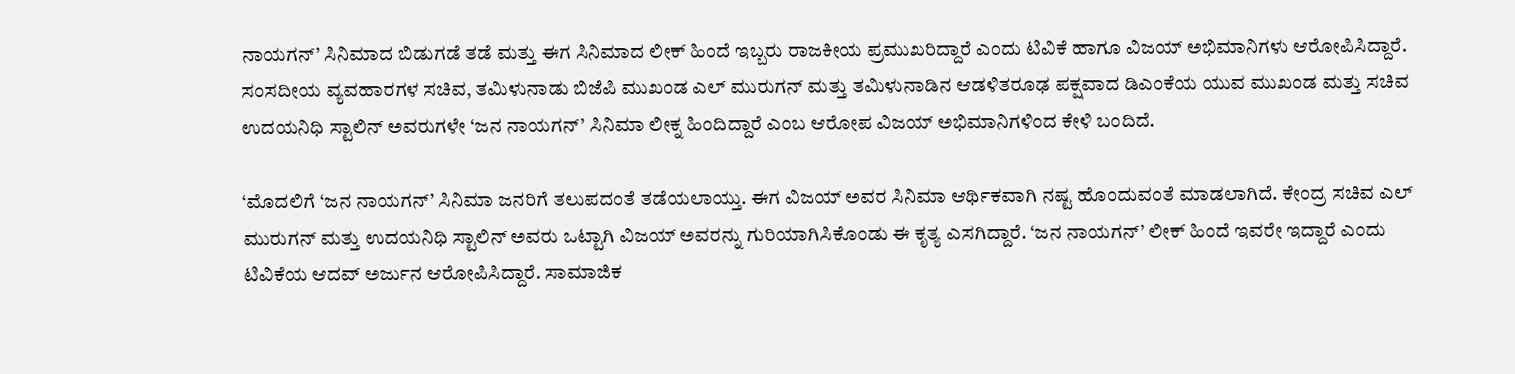ನಾಯಗನ್’ ಸಿನಿಮಾದ ಬಿಡುಗಡೆ ತಡೆ ಮತ್ತು ಈಗ ಸಿನಿಮಾದ ಲೀಕ್ ಹಿಂದೆ ಇಬ್ಬರು ರಾಜಕೀಯ ಪ್ರಮುಖರಿದ್ದಾರೆ ಎಂದು ಟಿವಿಕೆ ಹಾಗೂ ವಿಜಯ್ ಅಭಿಮಾನಿಗಳು ಆರೋಪಿಸಿದ್ದಾರೆ. ಸಂಸದೀಯ ವ್ಯವಹಾರಗಳ ಸಚಿವ, ತಮಿಳುನಾಡು ಬಿಜೆಪಿ ಮುಖಂಡ ಎಲ್ ಮುರುಗನ್ ಮತ್ತು ತಮಿಳುನಾಡಿನ ಆಡಳಿತರೂಢ ಪಕ್ಷವಾದ ಡಿಎಂಕೆಯ ಯುವ ಮುಖಂಡ ಮತ್ತು ಸಚಿವ ಉದಯನಿಧಿ ಸ್ಟಾಲಿನ್ ಅವರುಗಳೇ ‘ಜನ ನಾಯಗನ್’ ಸಿನಿಮಾ ಲೀಕ್ನ ಹಿಂದಿದ್ದಾರೆ ಎಂಬ ಆರೋಪ ವಿಜಯ್ ಅಭಿಮಾನಿಗಳಿಂದ ಕೇಳಿ ಬಂದಿದೆ.

‘ಮೊದಲಿಗೆ ‘ಜನ ನಾಯಗನ್’ ಸಿನಿಮಾ ಜನರಿಗೆ ತಲುಪದಂತೆ ತಡೆಯಲಾಯ್ತು. ಈಗ ವಿಜಯ್ ಅವರ ಸಿನಿಮಾ ಆರ್ಥಿಕವಾಗಿ ನಷ್ಟ ಹೊಂದುವಂತೆ ಮಾಡಲಾಗಿದೆ. ಕೇಂದ್ರ ಸಚಿವ ಎಲ್ ಮುರುಗನ್ ಮತ್ತು ಉದಯನಿಧಿ ಸ್ಟಾಲಿನ್ ಅವರು ಒಟ್ಟಾಗಿ ವಿಜಯ್ ಅವರನ್ನು ಗುರಿಯಾಗಿಸಿಕೊಂಡು ಈ ಕೃತ್ಯ ಎಸಗಿದ್ದಾರೆ. ‘ಜನ ನಾಯಗನ್’ ಲೀಕ್ ಹಿಂದೆ ಇವರೇ ಇದ್ದಾರೆ ಎಂದು ಟಿವಿಕೆಯ ಆದವ್ ಅರ್ಜುನ ಆರೋಪಿಸಿದ್ದಾರೆ. ಸಾಮಾಜಿಕ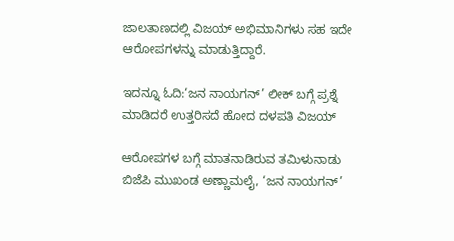ಜಾಲತಾಣದಲ್ಲಿ ವಿಜಯ್ ಅಭಿಮಾನಿಗಳು ಸಹ ಇದೇ ಆರೋಪಗಳನ್ನು ಮಾಡುತ್ತಿದ್ದಾರೆ.

ಇದನ್ನೂ ಓದಿ:‘ಜನ ನಾಯಗನ್’ ಲೀಕ್ ಬಗ್ಗೆ ಪ್ರಶ್ನೆ ಮಾಡಿದರೆ ಉತ್ತರಿಸದೆ ಹೋದ ದಳಪತಿ ವಿಜಯ್

ಆರೋಪಗಳ ಬಗ್ಗೆ ಮಾತನಾಡಿರುವ ತಮಿಳುನಾಡು ಬಿಜೆಪಿ ಮುಖಂಡ ಅಣ್ಣಾಮಲೈ, ‘ಜನ ನಾಯಗನ್’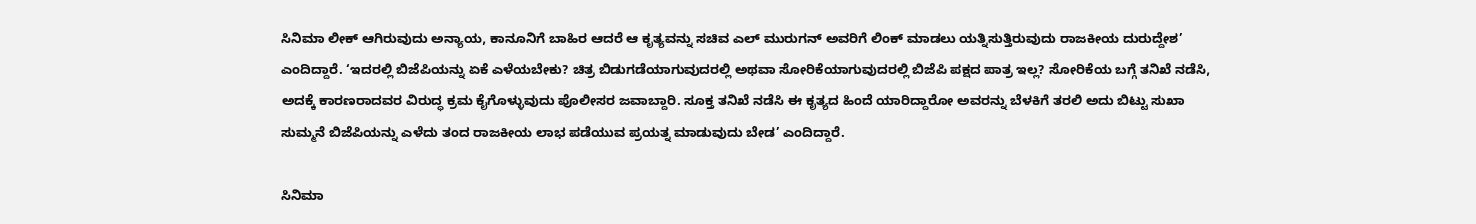ಸಿನಿಮಾ ಲೀಕ್ ಆಗಿರುವುದು ಅನ್ಯಾಯ, ಕಾನೂನಿಗೆ ಬಾಹಿರ ಆದರೆ ಆ ಕೃತ್ಯವನ್ನು ಸಚಿವ ಎಲ್ ಮುರುಗನ್ ಅವರಿಗೆ ಲಿಂಕ್ ಮಾಡಲು ಯತ್ನಿಸುತ್ತಿರುವುದು ರಾಜಕೀಯ ದುರುದ್ದೇಶ’ ಎಂದಿದ್ದಾರೆ. ‘ಇದರಲ್ಲಿ ಬಿಜೆಪಿಯನ್ನು ಏಕೆ ಎಳೆಯಬೇಕು? ಚಿತ್ರ ಬಿಡುಗಡೆಯಾಗುವುದರಲ್ಲಿ ಅಥವಾ ಸೋರಿಕೆಯಾಗುವುದರಲ್ಲಿ ಬಿಜೆಪಿ ಪಕ್ಷದ ಪಾತ್ರ ಇಲ್ಲ? ಸೋರಿಕೆಯ ಬಗ್ಗೆ ತನಿಖೆ ನಡೆಸಿ, ಅದಕ್ಕೆ ಕಾರಣರಾದವರ ವಿರುದ್ಧ ಕ್ರಮ ಕೈಗೊಳ್ಳುವುದು ಪೊಲೀಸರ ಜವಾಬ್ದಾರಿ. ಸೂಕ್ತ ತನಿಖೆ ನಡೆಸಿ ಈ ಕೃತ್ಯದ ಹಿಂದೆ ಯಾರಿದ್ದಾರೋ ಅವರನ್ನು ಬೆಳಕಿಗೆ ತರಲಿ ಅದು ಬಿಟ್ಟು ಸುಖಾ ಸುಮ್ಮನೆ ಬಿಜೆಪಿಯನ್ನು ಎಳೆದು ತಂದ ರಾಜಕೀಯ ಲಾಭ ಪಡೆಯುವ ಪ್ರಯತ್ನ ಮಾಡುವುದು ಬೇಡ’ ಎಂದಿದ್ದಾರೆ.

ಸಿನಿಮಾ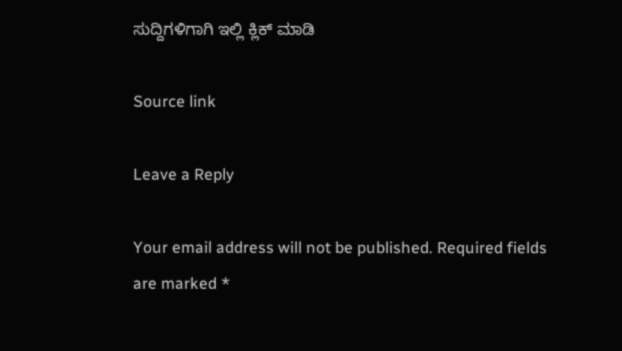ಸುದ್ದಿಗಳಿಗಾಗಿ ಇಲ್ಲಿ ಕ್ಲಿಕ್ ಮಾಡಿ

Source link

Leave a Reply

Your email address will not be published. Required fields are marked *